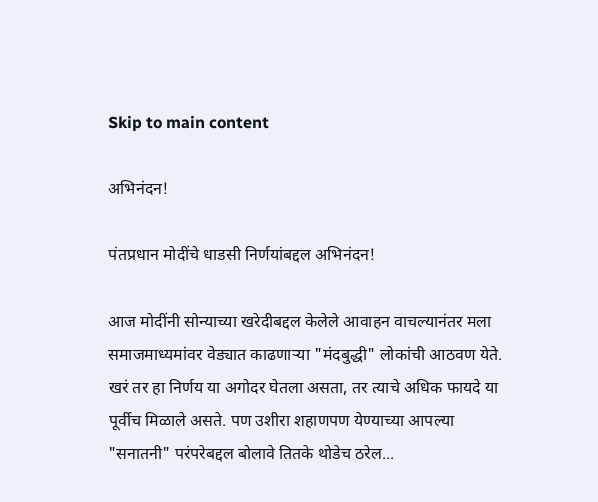Skip to main content

अभिनंदन!

पंतप्रधान मोदींचे धाडसी निर्णयांबद्दल अभिनंदन!

आज मोदींनी सोन्याच्या खरेदीबद्दल केलेले आवाहन वाचल्यानंतर मला समाजमाध्यमांवर वेड्यात काढणार्‍या "मंदबुद्धी" लोकांची आठवण येते. खरं तर हा निर्णय या अगोदर घेतला असता, तर त्याचे अधिक फायदे या पूर्वीच मिळाले असते. पण उशीरा शहाणपण येण्याच्या आपल्या "सनातनी" परंपरेबद्दल बोलावे तितके थोडेच ठरेल...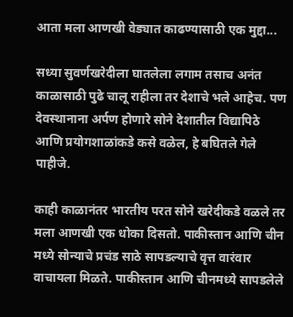आता मला आणखी वेड्यात काढण्यासाठी एक मुद्दा...

सध्या सुवर्णखरेदीला घातलेला लगाम तसाच अनंत काळासाठी पुढे चालू राहीला तर देशाचे भले आहेच. पण देवस्थानाना अर्पण होणारे सोने देशातील विद्यापिठे आणि प्रयोगशाळांकडे कसे वळेल, हे बघितले गेले पाहीजे.

काही काळानंतर भारतीय परत सोने खरेदीकडे वळले तर मला आणखी एक धोका दिसतो. पाकीस्तान आणि चीन मध्ये सोन्याचे प्रचंड साठे सापडल्याचे वृत्त वारंवार वाचायला मिळते. पाकीस्तान आणि चीनमध्ये सापडलेले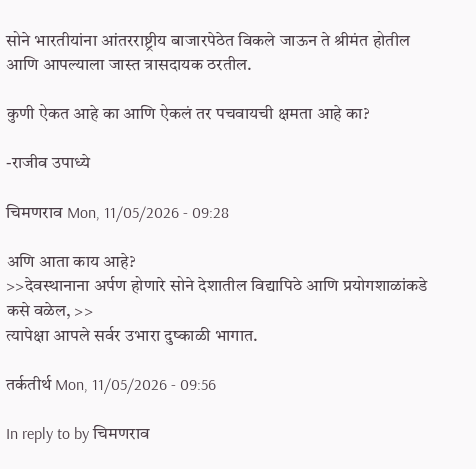सोने भारतीयांना आंतरराष्ट्रीय बाजारपेठेत विकले जाऊन ते श्रीमंत होतील आणि आपल्याला जास्त त्रासदायक ठरतील.

कुणी ऐकत आहे का आणि ऐकलं तर पचवायची क्षमता आहे का?

-राजीव उपाध्ये

चिमणराव Mon, 11/05/2026 - 09:28

अणि आता काय आहे?
>>देवस्थानाना अर्पण होणारे सोने देशातील विद्यापिठे आणि प्रयोगशाळांकडे कसे वळेल, >>
त्यापेक्षा आपले सर्वर उभारा दुष्काळी भागात.

तर्कतीर्थ Mon, 11/05/2026 - 09:56

In reply to by चिमणराव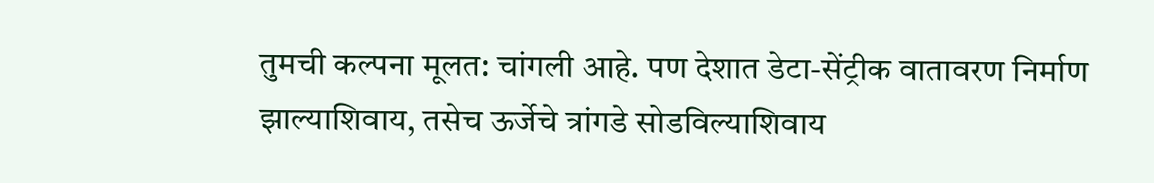तुमची कल्पना मूलत: चांगली आहे. पण देशात डेटा-सेंट्रीक वातावरण निर्माण झाल्याशिवाय, तसेच ऊर्जेचे त्रांगडे सोडविल्याशिवाय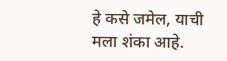हे कसे जमेल, याची मला शंका आहे.